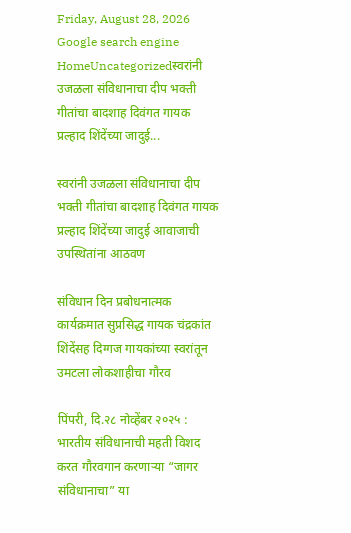Friday, August 28, 2026
Google search engine
HomeUncategorizedस्वरांनी उजळला संविधानाचा दीप भक्ती गीतांचा बादशाह दिवंगत गायक प्रल्हाद शिंदेंच्या जादुई...

स्वरांनी उजळला संविधानाचा दीप भक्ती गीतांचा बादशाह दिवंगत गायक प्रल्हाद शिंदेंच्या जादुई आवाजाची उपस्थितांना आठवण

संविधान दिन प्रबोधनात्मक कार्यक्रमात सुप्रसिद्ध गायक चंद्रकांत शिंदेंसह दिग्गज गायकांच्या स्वरांतून उमटला लोकशाहीचा गौरव

पिंपरी, दि.२८ नोव्हेंबर २०२५ : भारतीय संविधानाची महती विशद करत गौरवगान करणाऱ्या “जागर संविधानाचा” या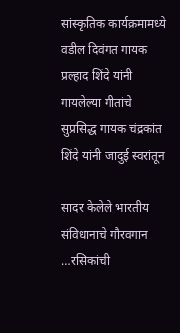सांस्कृतिक कार्यक्रमामध्ये वडील दिवंगत गायक प्रल्हाद शिंदे यांनी गायलेल्या गीतांचे सुप्रसिद्ध गायक चंद्रकांत शिंदे यांनी जादुई स्वरांतून

सादर केलेले भारतीय संविधानाचे गौरवगान …रसिकांची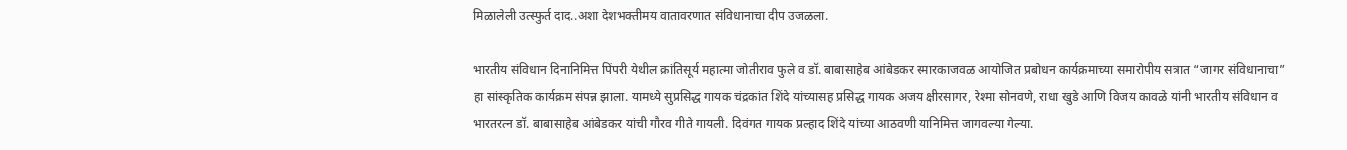मिळालेली उत्स्फुर्त दाद..अशा देशभक्तीमय वातावरणात संविधानाचा दीप उजळला.

भारतीय संविधान दिनानिमित्त पिंपरी येथील क्रांतिसूर्य महात्मा जोतीराव फुले व डॉ. बाबासाहेब आंबेडकर स्मारकाजवळ आयोजित प्रबोधन कार्यक्रमाच्या समारोपीय सत्रात “जागर संविधानाचा” हा सांस्कृतिक कार्यक्रम संपन्न झाला. यामध्ये सुप्रसिद्ध गायक चंद्रकांत शिंदे यांच्यासह प्रसिद्ध गायक अजय क्षीरसागर, रेश्मा सोनवणे, राधा खुडे आणि विजय कावळे यांनी भारतीय संविधान व भारतरत्न डॉ. बाबासाहेब आंबेडकर यांची गौरव गीते गायली. दिवंगत गायक प्रल्हाद शिंदे यांच्या आठवणी यानिमित्त जागवल्या गेल्या.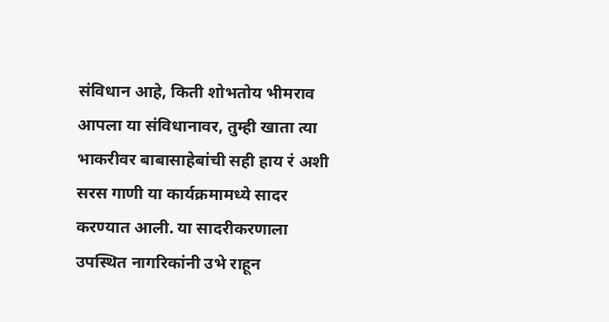संविधान आहे, किती शोभतोय भीमराव आपला या संविधानावर, तुम्ही खाता त्या भाकरीवर बाबासाहेबांची सही हाय रं अशी सरस गाणी या कार्यक्रमामध्ये सादर करण्यात आली. या सादरीकरणाला उपस्थित नागरिकांनी उभे राहून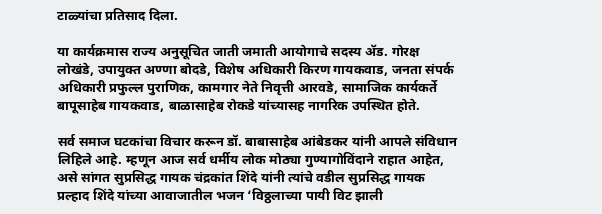टाळ्यांचा प्रतिसाद दिला.

या कार्यक्रमास राज्य अनुसूचित जाती जमाती आयोगाचे सदस्य ॲड. गोरक्ष लोखंडे, उपायुक्त अण्णा बोदडे, विशेष अधिकारी किरण गायकवाड, जनता संपर्क अधिकारी प्रफुल्ल पुराणिक, कामगार नेते निवृत्ती आरवडे, सामाजिक कार्यकर्ते बापूसाहेब गायकवाड, बाळासाहेब रोकडे यांच्यासह नागरिक उपस्थित होते.

सर्व समाज घटकांचा विचार करून डॉ. बाबासाहेब आंबेडकर यांनी आपले संविधान लिहिले आहे. म्हणून आज सर्व धर्मीय लोक मोठ्या गुण्यागोविंदाने राहात आहेत, असे सांगत सुप्रसिद्ध गायक चंद्रकांत शिंदे यांनी त्यांचे वडील सुप्रसिद्ध गायक प्रल्हाद शिंदे यांच्या आवाजातील भजन ‘विठ्ठलाच्या पायी विट झाली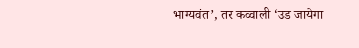भाग्यवंत’, तर कव्वाली ‘उड जायेगा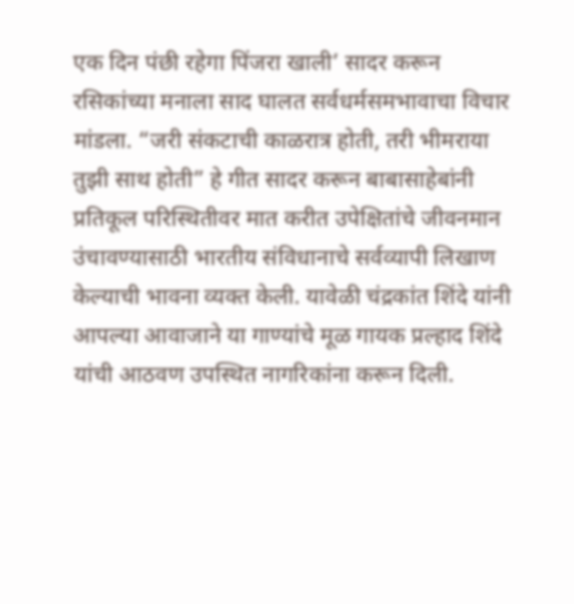एक दिन पंछी रहेगा पिंजरा खाली’ सादर करून रसिकांच्या मनाला साद घालत सर्वधर्मसमभावाचा विचार मांडला. “जरी संकटाची काळरात्र होती, तरी भीमराया तुझी साथ होती” हे गीत सादर करून बाबासाहेबांनी प्रतिकूल परिस्थितीवर मात करीत उपेक्षितांचे जीवनमान उंचावण्यासाठी भारतीय संविधानाचे सर्वव्यापी लिखाण केल्याची भावना व्यक्त केली. यावेळी चंद्रकांत शिंदे यांनी आपल्या आवाजाने या गाण्यांचे मूळ गायक प्रल्हाद शिंदे यांची आठवण उपस्थित नागरिकांना करून दिली.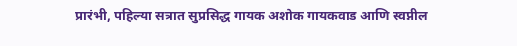प्रारंभी, पहिल्या सत्रात सुप्रसिद्ध गायक अशोक गायकवाड आणि स्वप्नील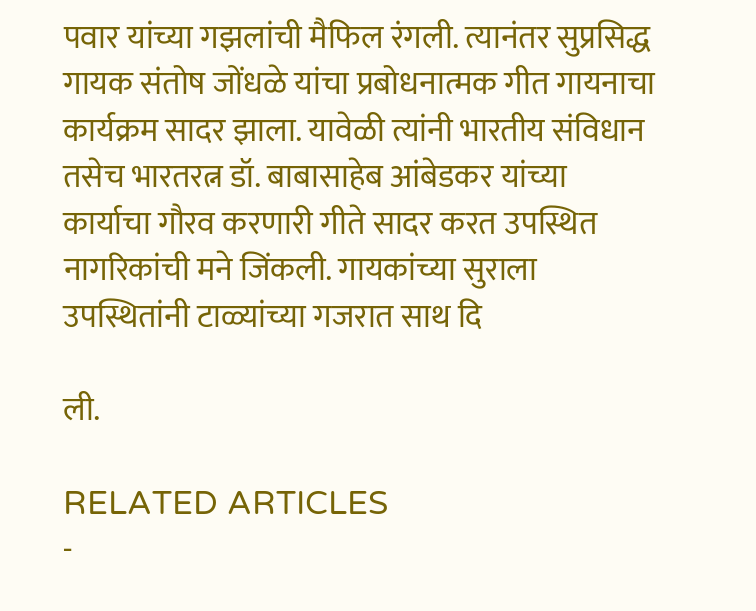पवार यांच्या गझलांची मैफिल रंगली. त्यानंतर सुप्रसिद्ध गायक संतोष जोंधळे यांचा प्रबोधनात्मक गीत गायनाचा कार्यक्रम सादर झाला. यावेळी त्यांनी भारतीय संविधान तसेच भारतरत्न डॉ. बाबासाहेब आंबेडकर यांच्या कार्याचा गौरव करणारी गीते सादर करत उपस्थित नागरिकांची मने जिंकली. गायकांच्या सुराला उपस्थितांनी टाळ्यांच्या गजरात साथ दि

ली.

RELATED ARTICLES
-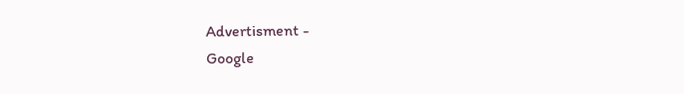Advertisment -
Google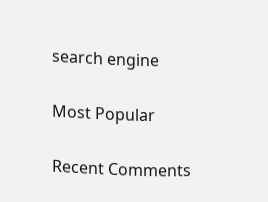search engine

Most Popular

Recent Comments